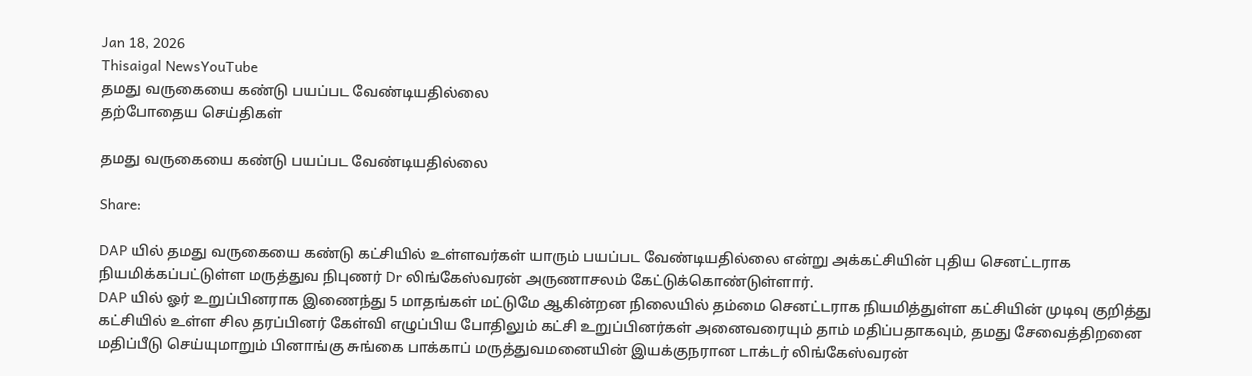Jan 18, 2026
Thisaigal NewsYouTube
தமது வருகையை கண்டு பயப்பட வேண்டியதில்லை
தற்போதைய செய்திகள்

தமது வருகையை கண்டு பயப்பட வேண்டியதில்லை

Share:

DAP யில் தமது வருகையை கண்டு கட்சியில் உள்ளவர்கள் யாரும் பயப்பட வேண்டியதில்லை என்று அக்கட்சியின் புதிய செனட்டராக நியமிக்கப்பட்டுள்ள மருத்துவ நிபுணர் Dr லிங்கேஸ்வரன் அருணாசலம் கேட்டுக்கொண்டுள்ளார்.
DAP யில் ஓர் உறுப்பினராக இணைந்து 5 மாதங்கள் மட்டுமே ஆகின்றன நிலையில் தம்மை செனட்டராக நியமித்துள்ள கட்சியின் முடிவு குறித்து கட்சியில் உள்ள சில தரப்பினர் கேள்வி எழுப்பிய போதிலும் கட்சி உறுப்பினர்கள் அனைவரையும் தாம் மதிப்பதாகவும், தமது சேவைத்திறனை மதிப்பீடு செய்யுமாறும் பினாங்கு சுங்கை பாக்காப் மருத்துவமனையின் இயக்குநரான டாக்டர் லிங்கேஸ்வரன்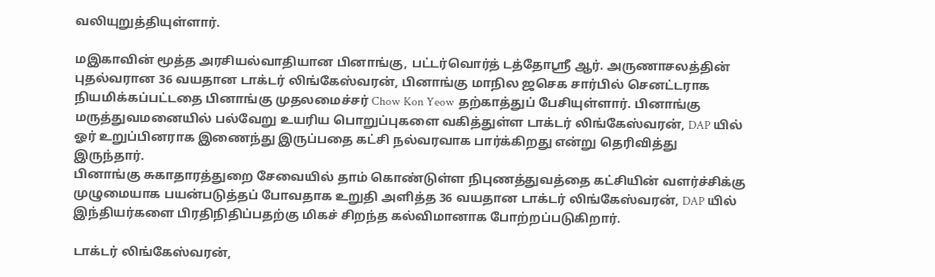வலியுறுத்தியுள்ளார்.

மஇகாவின் மூத்த அரசியல்வாதியான பினாங்கு, பட்டர்வொர்த் டத்தோஸ்ரீ ஆர். அருணாசலத்தின் புதல்வரான 36 வயதான டாக்டர் லிங்கேஸ்வரன், பினாங்கு மாநில ஜசெக சார்பில் செனட்டராக நியமிக்கப்பட்டதை பினாங்கு முதலமைச்சர் Chow Kon Yeow தற்காத்துப் பேசியுள்ளார். பினாங்கு மருத்துவமனையில் பல்வேறு உயரிய பொறுப்புகளை வகித்துள்ள டாக்டர் லிங்கேஸ்வரன், DAP யில் ஓர் உறுப்பினராக இணைந்து இருப்பதை கட்சி நல்வரவாக பார்க்கிறது என்று தெரிவித்து இருந்தார்.
பினாங்கு சுகாதாரத்துறை சேவையில் தாம் கொண்டுள்ள நிபுணத்துவத்தை கட்சியின் வளர்ச்சிக்கு முழுமையாக பயன்படுத்தப் போவதாக உறுதி அளித்த 36 வயதான டாக்டர் லிங்கேஸ்வரன், DAP யில் இந்தியர்களை பிரதிநிதிப்பதற்கு மிகச் சிறந்த கல்விமானாக போற்றப்படுகிறார்.

டாக்டர் லிங்கேஸ்வரன்,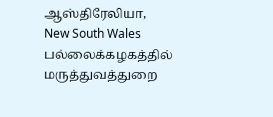ஆஸ்திரேலியா, New South Wales பல்லைக்கழகத்தில் மருத்துவத்துறை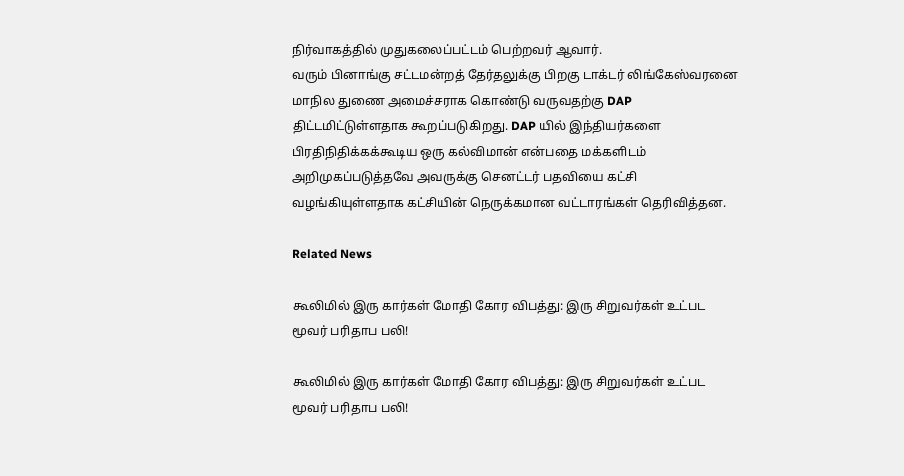நிர்வாகத்தில் முதுகலைப்பட்டம் பெற்றவர் ஆவார்.
வரும் பினாங்கு சட்டமன்றத் தேர்தலுக்கு பிறகு டாக்டர் லிங்கேஸ்வரனை மாநில துணை அமைச்சராக கொண்டு வருவதற்கு DAP திட்டமிட்டுள்ளதாக கூறப்படுகிறது. DAP யில் இந்தியர்களை பிரதிநிதிக்கக்கூடிய ஒரு கல்விமான் என்பதை மக்களிடம் அறிமுகப்படுத்தவே அவருக்கு செனட்டர் பதவியை கட்சி வழங்கியுள்ளதாக கட்சியின் நெருக்கமான வட்டாரங்கள் தெரிவித்தன.

Related News

கூலிமில் இரு கார்கள் மோதி கோர விபத்து: இரு சிறுவர்கள் உட்பட மூவர் பரிதாப பலி!

கூலிமில் இரு கார்கள் மோதி கோர விபத்து: இரு சிறுவர்கள் உட்பட மூவர் பரிதாப பலி!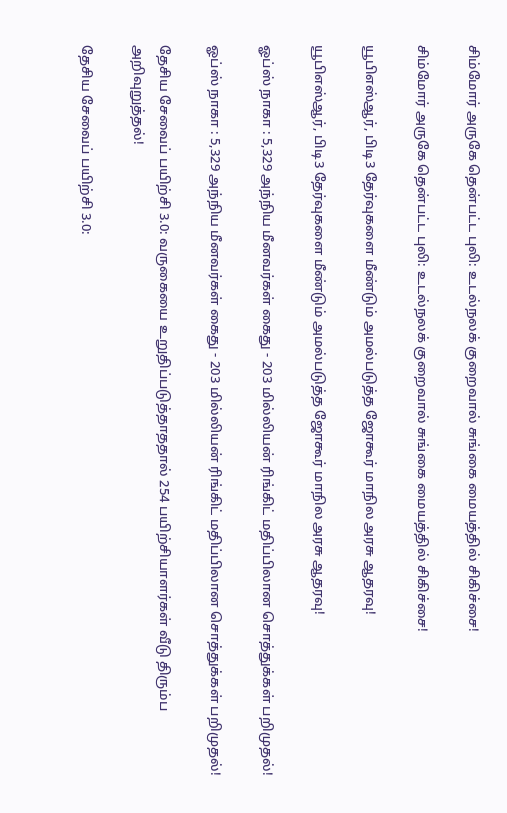சிம்மோர் அருகே தென்பட்ட புலி: உடல்நலக் குறைவால் சுங்கை மையத்தில் சிகிச்சை!

சிம்மோர் அருகே தென்பட்ட புலி: உடல்நலக் குறைவால் சுங்கை மையத்தில் சிகிச்சை!

யூபிஎஸ்ஆர், பிடி3 தேர்வுகளை மீண்டும் அமல்படுத்த ஜோகூர் மாநில அரசு ஆதரவு!

யூபிஎஸ்ஆர், பிடி3 தேர்வுகளை மீண்டும் அமல்படுத்த ஜோகூர் மாநில அரசு ஆதரவு!

ஓப்ஸ் நாகா : 5,329 அந்நிய மீனவர்கள் கைது - 203 மில்லியன் ரிங்கிட் மதிப்பிலான சொத்துக்கள் பறிமுதல்!

ஓப்ஸ் நாகா : 5,329 அந்நிய மீனவர்கள் கைது - 203 மில்லியன் ரிங்கிட் மதிப்பிலான சொத்துக்கள் பறிமுதல்!

தேசிய சேவைப் பயிற்சி 3.0: வருகையை உறுதிப்படுத்தாததால் 254 பயிற்சியாளர்கள் வீடு திரும்ப அறிவுறுத்தல்!

தேசிய சேவைப் பயிற்சி 3.0: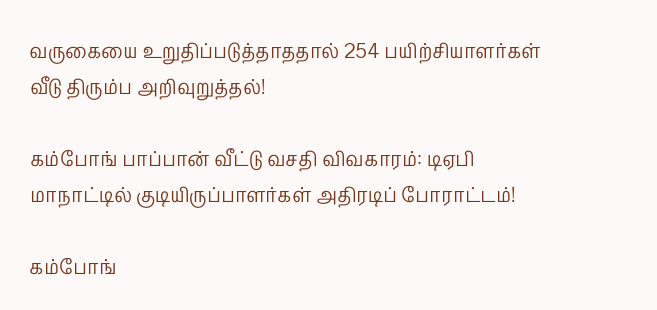வருகையை உறுதிப்படுத்தாததால் 254 பயிற்சியாளர்கள் வீடு திரும்ப அறிவுறுத்தல்!

கம்போங் பாப்பான் வீட்டு வசதி விவகாரம்: டிஏபி மாநாட்டில் குடியிருப்பாளர்கள் அதிரடிப் போராட்டம்!

கம்போங்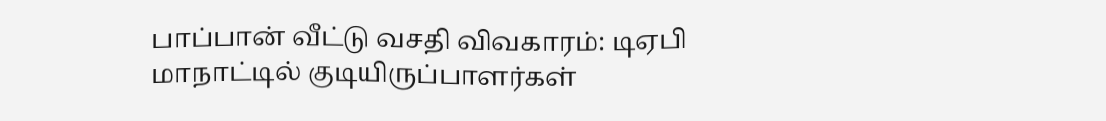பாப்பான் வீட்டு வசதி விவகாரம்: டிஏபி மாநாட்டில் குடியிருப்பாளர்கள்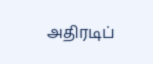அதிரடிப்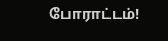போராட்டம்!